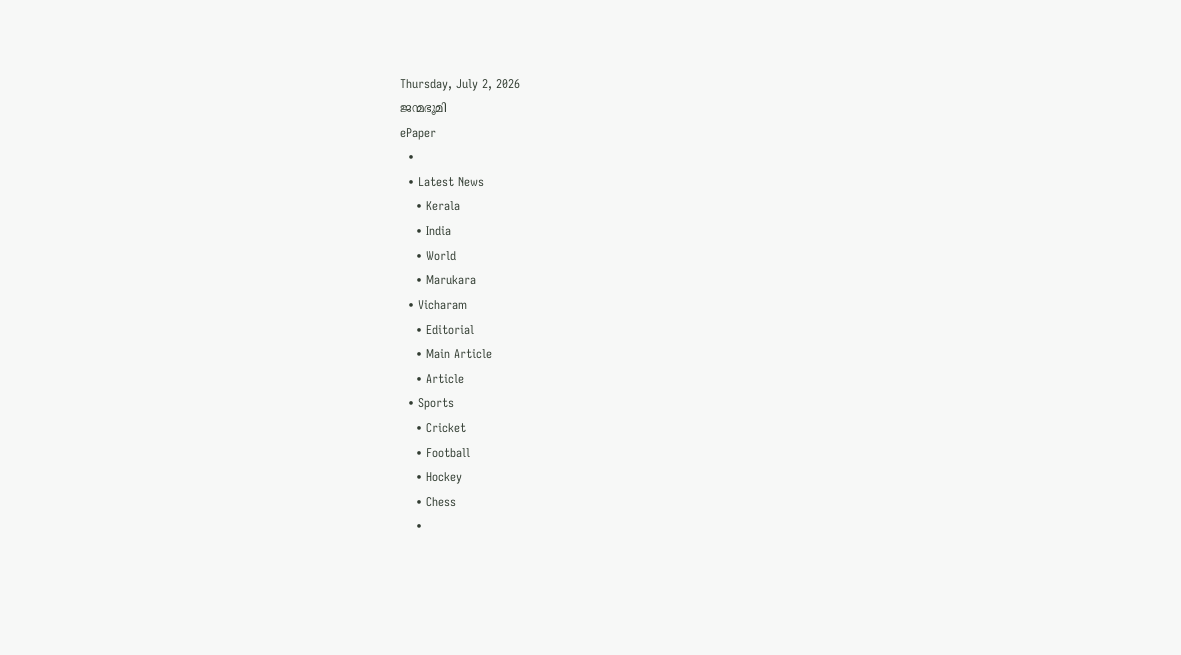Thursday, July 2, 2026
ജന്മഭൂമി
ePaper
  •
  • Latest News
    • Kerala
    • India
    • World
    • Marukara
  • Vicharam
    • Editorial
    • Main Article
    • Article
  • Sports
    • Cricket
    • Football
    • Hockey
    • Chess
    •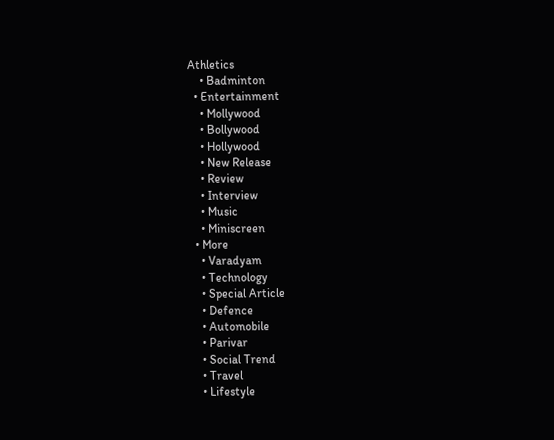Athletics
    • Badminton
  • Entertainment
    • Mollywood
    • Bollywood
    • Hollywood
    • New Release
    • Review
    • Interview
    • Music
    • Miniscreen
  • More
    • Varadyam
    • Technology
    • Special Article
    • Defence
    • Automobile
    • Parivar
    • Social Trend
    • Travel
    • Lifestyle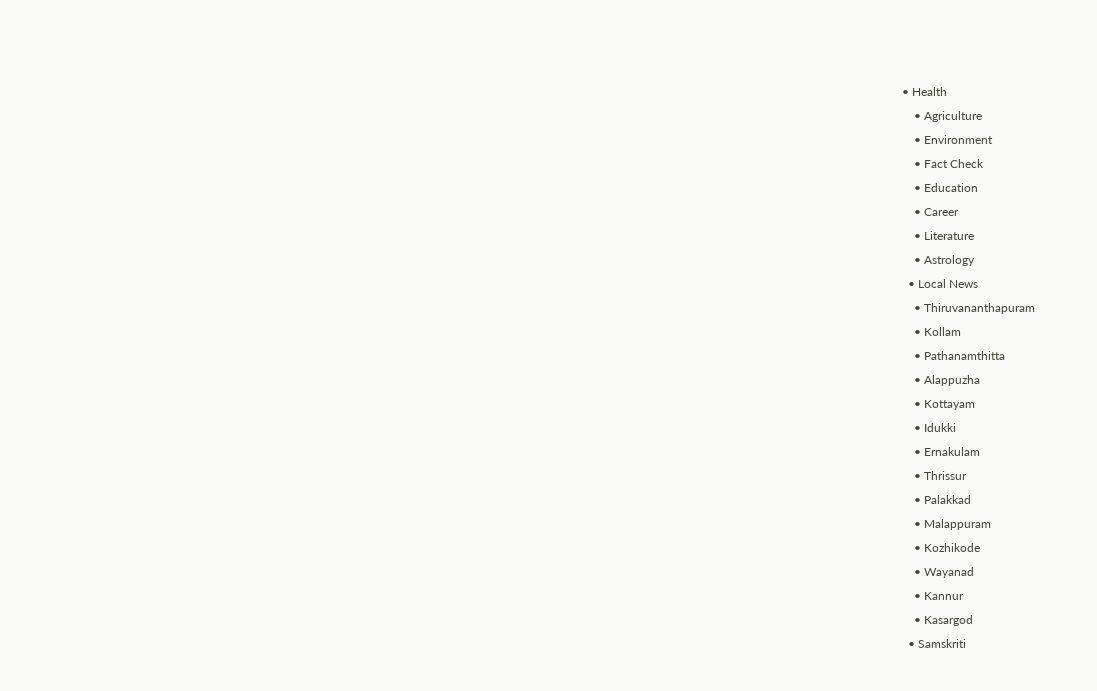• Health
    • Agriculture
    • Environment
    • Fact Check
    • Education
    • Career
    • Literature
    • Astrology
  • Local News
    • Thiruvananthapuram
    • Kollam
    • Pathanamthitta
    • Alappuzha
    • Kottayam
    • Idukki
    • Ernakulam
    • Thrissur
    • Palakkad
    • Malappuram
    • Kozhikode
    • Wayanad
    • Kannur
    • Kasargod
  • Samskriti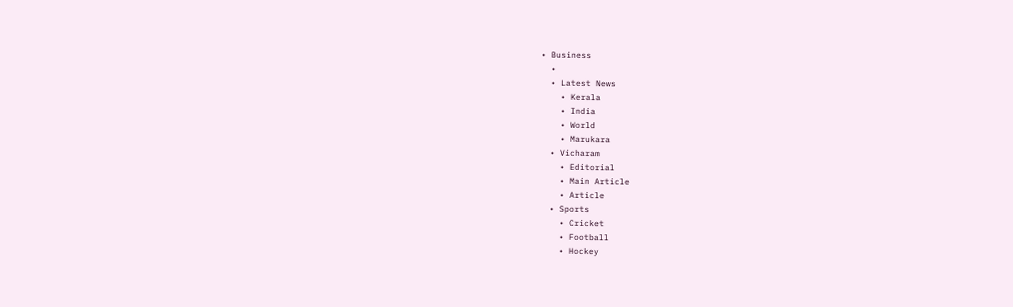• Business
  •
  • Latest News
    • Kerala
    • India
    • World
    • Marukara
  • Vicharam
    • Editorial
    • Main Article
    • Article
  • Sports
    • Cricket
    • Football
    • Hockey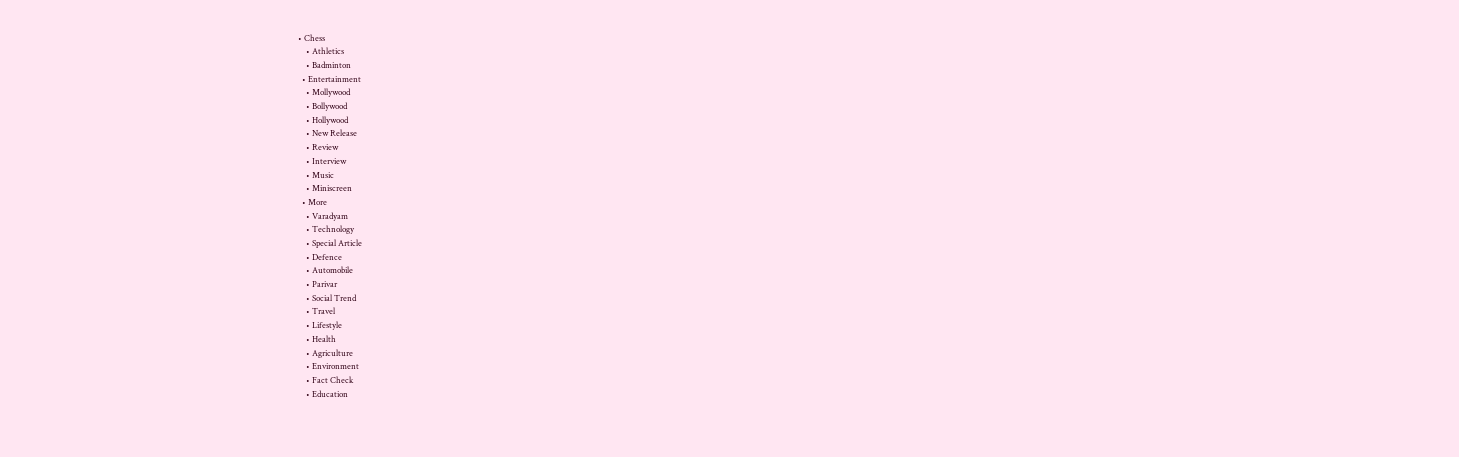• Chess
    • Athletics
    • Badminton
  • Entertainment
    • Mollywood
    • Bollywood
    • Hollywood
    • New Release
    • Review
    • Interview
    • Music
    • Miniscreen
  • More
    • Varadyam
    • Technology
    • Special Article
    • Defence
    • Automobile
    • Parivar
    • Social Trend
    • Travel
    • Lifestyle
    • Health
    • Agriculture
    • Environment
    • Fact Check
    • Education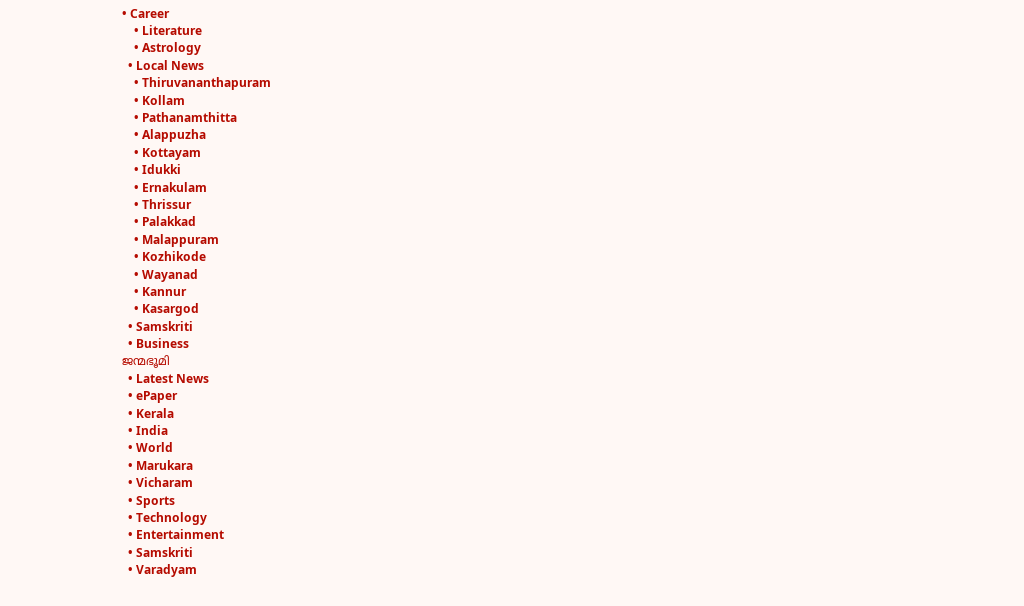• Career
    • Literature
    • Astrology
  • Local News
    • Thiruvananthapuram
    • Kollam
    • Pathanamthitta
    • Alappuzha
    • Kottayam
    • Idukki
    • Ernakulam
    • Thrissur
    • Palakkad
    • Malappuram
    • Kozhikode
    • Wayanad
    • Kannur
    • Kasargod
  • Samskriti
  • Business
ജന്മഭൂമി
  • Latest News
  • ePaper
  • Kerala
  • India
  • World
  • Marukara
  • Vicharam
  • Sports
  • Technology
  • Entertainment
  • Samskriti
  • Varadyam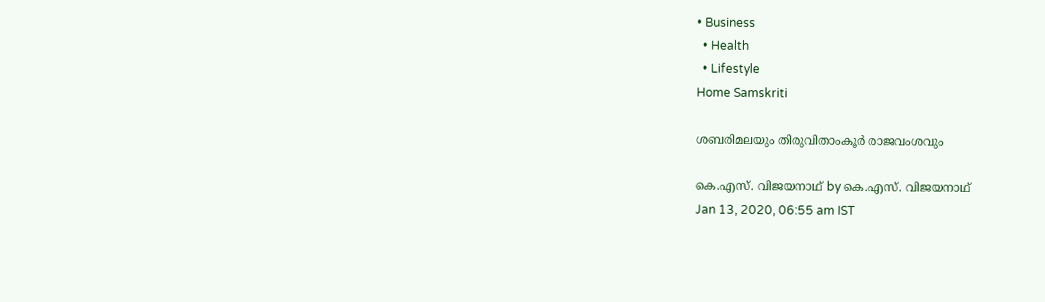• Business
  • Health
  • Lifestyle
Home Samskriti

ശബരിമലയും തിരുവിതാംകൂര്‍ രാജവംശവും

കെ.എസ്. വിജയനാഥ് by കെ.എസ്. വിജയനാഥ്
Jan 13, 2020, 06:55 am IST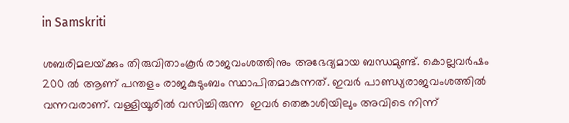in Samskriti

ശബരിമലയ്‌ക്കും തിരുവിതാംകൂര്‍ രാജവംശത്തിനും അഭേദ്യമായ ബന്ധമുണ്ട്. കൊല്ലവര്‍ഷം 200 ല്‍ ആണ് പന്തളം രാജകുടുംബം സ്ഥാപിതമാകുന്നത്. ഇവര്‍ പാണ്ഡ്യരാജവംശത്തില്‍ വന്നവരാണ്. വള്ളിയൂരില്‍ വസിച്ചിരുന്ന  ഇവര്‍ തെങ്കാശിയിലും അവിടെ നിന്ന്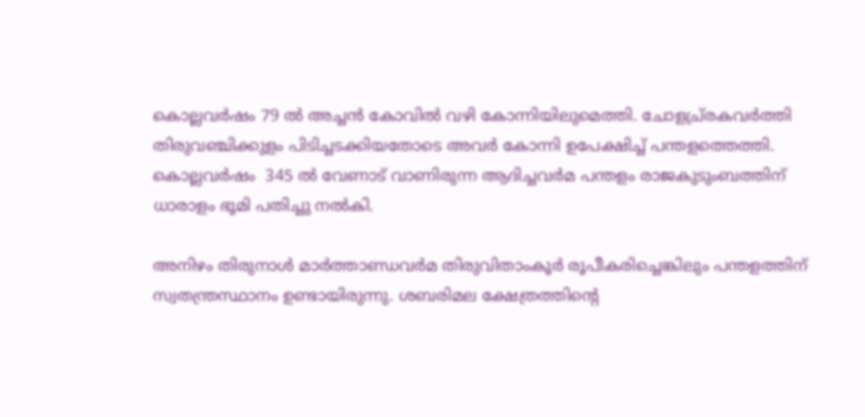കൊല്ലവര്‍ഷം 79 ല്‍ അച്ചന്‍ കോവില്‍ വഴി കോന്നിയിലുമെത്തി. ചോളച്ര്രകവര്‍ത്തി തിരുവഞ്ചിക്കുളം പിടിച്ചടക്കിയതോടെ അവര്‍ കോന്നി ഉപേക്ഷിച്ച് പന്തളത്തെത്തി. കൊല്ലവര്‍ഷം  345 ല്‍ വേണാട് വാണിരുന്ന ആദിച്ചവര്‍മ പന്തളം രാജകുടുംബത്തിന് ധാരാളം ഭൂമി പതിച്ചു നല്‍കി.

അനിഴം തിരുനാള്‍ മാര്‍ത്താണ്ഡവര്‍മ തിരുവിതാംകൂര്‍ രൂപീകരിച്ചെങ്കിലും പന്തളത്തിന് സ്വതന്ത്രസ്ഥാനം ഉണ്ടായിരുന്നു. ശബരിമല ക്ഷേത്രത്തിന്റെ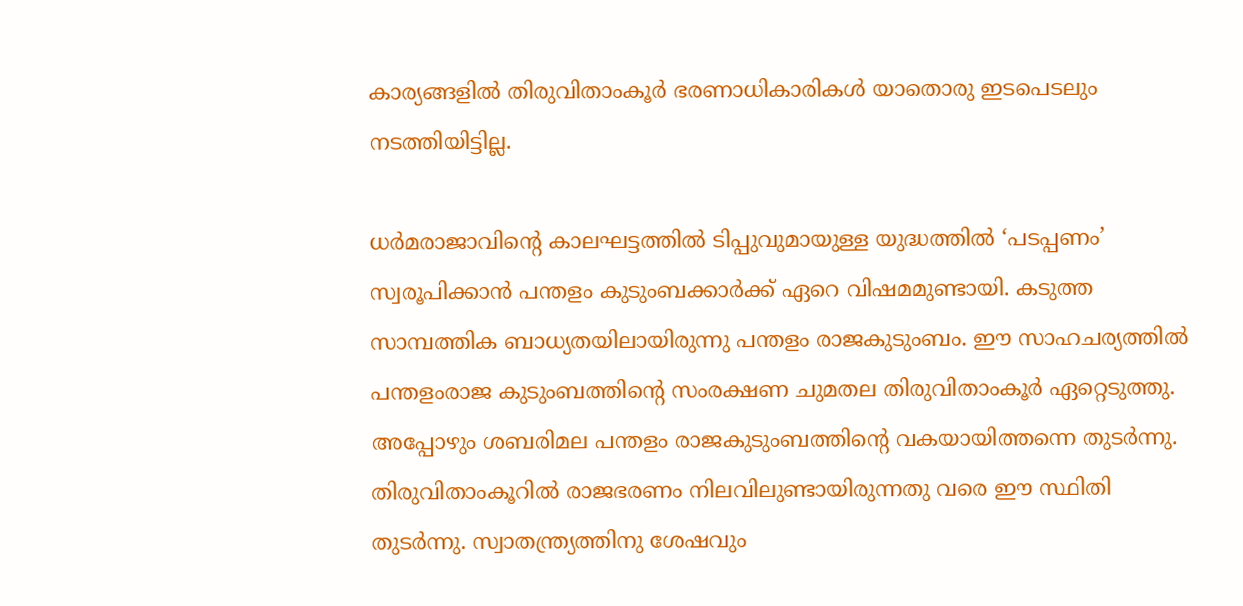കാര്യങ്ങളില്‍ തിരുവിതാംകൂര്‍ ഭരണാധികാരികള്‍ യാതൊരു ഇടപെടലും നടത്തിയിട്ടില്ല.

ധര്‍മരാജാവിന്റെ കാലഘട്ടത്തില്‍ ടിപ്പുവുമായുള്ള യുദ്ധത്തില്‍ ‘പടപ്പണം’ സ്വരൂപിക്കാന്‍ പന്തളം കുടുംബക്കാര്‍ക്ക് ഏറെ വിഷമമുണ്ടായി. കടുത്ത സാമ്പത്തിക ബാധ്യതയിലായിരുന്നു പന്തളം രാജകുടുംബം. ഈ സാഹചര്യത്തില്‍ പന്തളംരാജ കുടുംബത്തിന്റെ സംരക്ഷണ ചുമതല തിരുവിതാംകൂര്‍ ഏറ്റെടുത്തു. അപ്പോഴും ശബരിമല പന്തളം രാജകുടുംബത്തിന്റെ വകയായിത്തന്നെ തുടര്‍ന്നു. തിരുവിതാംകൂറില്‍ രാജഭരണം നിലവിലുണ്ടായിരുന്നതു വരെ ഈ സ്ഥിതി തുടര്‍ന്നു. സ്വാതന്ത്ര്യത്തിനു ശേഷവും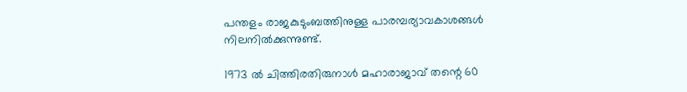പന്തളം രാജകുടുംബത്തിനുള്ള പാരമ്പര്യാവകാശങ്ങള്‍ നിലനില്‍ക്കുന്നുണ്ട്.

1973 ല്‍ ചിത്തിരതിരുനാള്‍ മഹാരാജാവ് തന്റെ 60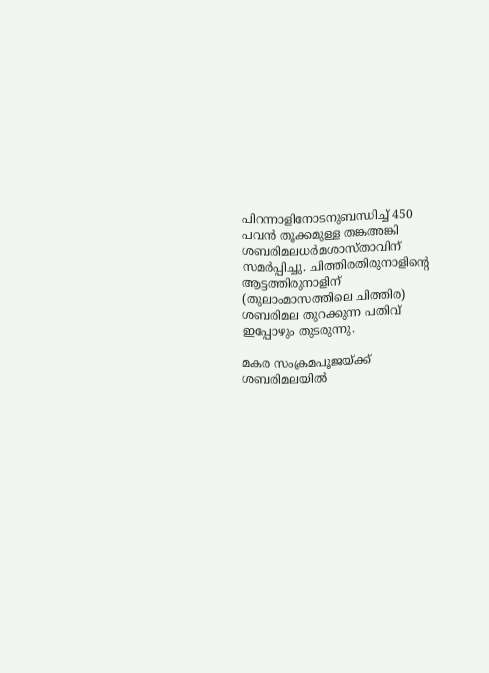പിറന്നാളിനോടനുബന്ധിച്ച് 450 പവന്‍ തൂക്കമുള്ള തങ്കഅങ്കി ശബരിമലധര്‍മശാസ്താവിന് സമര്‍പ്പിച്ചു. ചിത്തിരതിരുനാളിന്റെ ആട്ടത്തിരുനാളിന് (തുലാംമാസത്തിലെ ചിത്തിര) ശബരിമല തുറക്കുന്ന പതിവ് ഇപ്പോഴും തുടരുന്നു.

മകര സംക്രമപൂജയ്‌ക്ക് ശബരിമലയില്‍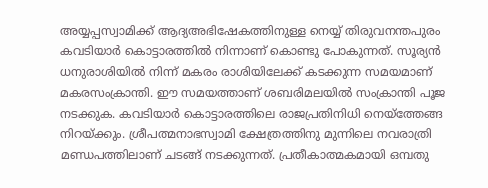അയ്യപ്പസ്വാമിക്ക് ആദ്യഅഭിഷേകത്തിനുള്ള നെയ്യ് തിരുവനന്തപുരം കവടിയാര്‍ കൊട്ടാരത്തില്‍ നിന്നാണ് കൊണ്ടു പോകുന്നത്. സൂര്യന്‍ ധനുരാശിയില്‍ നിന്ന് മകരം രാശിയിലേക്ക് കടക്കുന്ന സമയമാണ് മകരസംക്രാന്തി. ഈ സമയത്താണ് ശബരിമലയില്‍ സംക്രാന്തി പൂജ നടക്കുക. കവടിയാര്‍ കൊട്ടാരത്തിലെ രാജപ്രതിനിധി നെയ്‌ത്തേങ്ങ നിറയ്‌ക്കും. ശ്രീപത്മനാഭസ്വാമി ക്ഷേത്രത്തിനു മുന്നിലെ നവരാത്രി മണ്ഡപത്തിലാണ് ചടങ്ങ് നടക്കുന്നത്. പ്രതീകാത്മകമായി ഒമ്പതു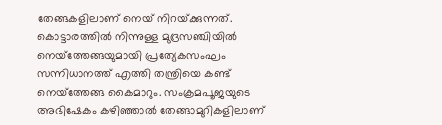തേങ്ങകളിലാണ് നെയ് നിറയ്‌ക്കുന്നത്. കൊട്ടാരത്തില്‍ നിന്നുള്ള മുദ്രസഞ്ചിയില്‍ നെയ്‌ത്തേങ്ങയുമായി പ്രത്യേകസംഘം സന്നിധാനത്ത് എത്തി തന്ത്രിയെ കണ്ട് നെയ്‌ത്തേങ്ങ കൈമാറും. സംക്രമപൂജയുടെ അഭിഷേകം കഴിഞ്ഞാല്‍ തേങ്ങാമുറികളിലാണ്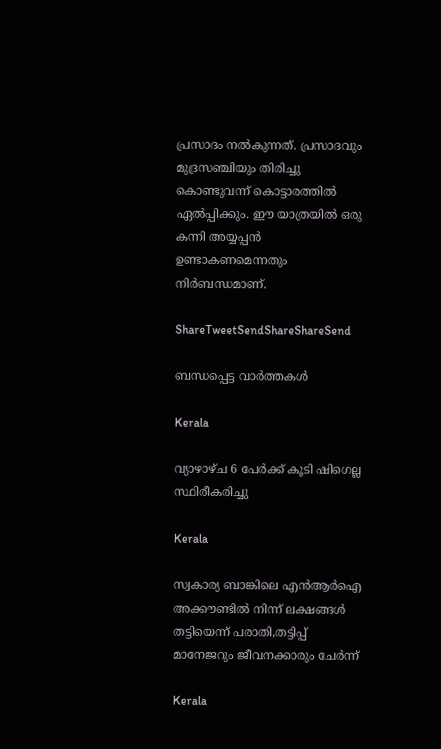പ്രസാദം നല്‍കുന്നത്. പ്രസാദവും മുദ്രസഞ്ചിയും തിരിച്ചു കൊണ്ടുവന്ന് കൊട്ടാരത്തില്‍ ഏല്‍പ്പിക്കും. ഈ യാത്രയില്‍ ഒരു കന്നി അയ്യപ്പന്‍ ഉണ്ടാകണമെന്നതും നിര്‍ബന്ധമാണ്.

ShareTweetSendShareShareSend

ബന്ധപ്പെട്ട വാര്‍ത്തകള്‍

Kerala

വ്യാഴാഴ്ച 6 പേര്‍ക്ക് കൂടി ഷിഗെല്ല സ്ഥിരീകരിച്ചു

Kerala

സ്വകാര്യ ബാങ്കിലെ എന്‍ആര്‍ഐ അക്കൗണ്ടില്‍ നിന്ന് ലക്ഷങ്ങള്‍ തട്ടിയെന്ന് പരാതി,തട്ടിപ്പ് മാനേജറും ജീവനക്കാരും ചേര്‍ന്ന്

Kerala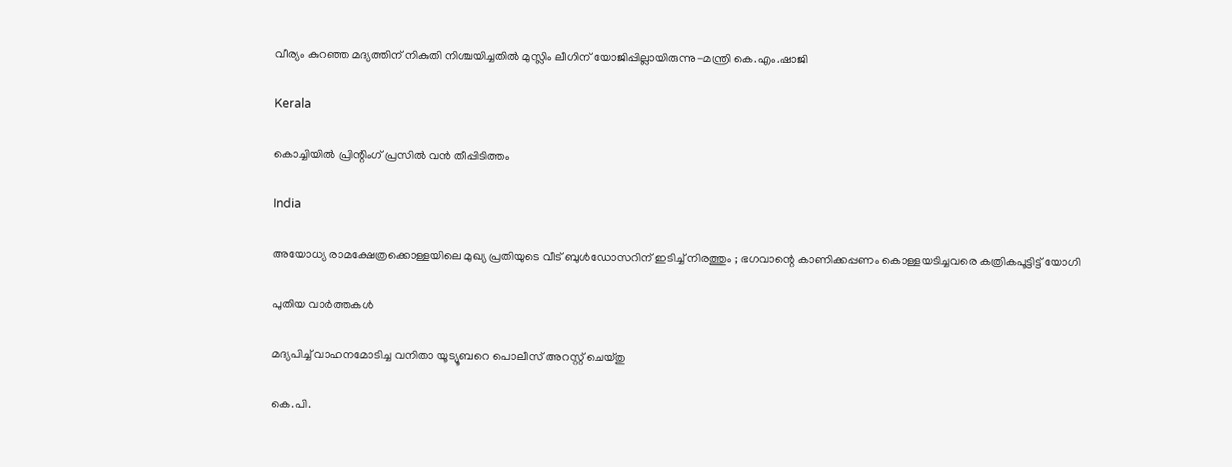വീര്യം കുറഞ്ഞ മദ്യത്തിന് നികുതി നിശ്ചയിച്ചതില്‍ മുസ്ലിം ലീഗിന് യോജിപ്പില്ലായിരുന്നു-മന്ത്രി കെ.എം.ഷാജി

Kerala

കൊച്ചിയില്‍ പ്രിന്റിംഗ് പ്രസില്‍ വന്‍ തീപ്പിടിത്തം

India

അയോധ്യ രാമക്ഷേത്രക്കൊള്ളയിലെ മുഖ്യ പ്രതിയുടെ വീട് ബുള്‍ഡോസറിന് ഇടിച്ച് നിരത്തും ; ഭഗവാന്റെ കാണിക്കപ്പണം കൊള്ളയടിച്ചവരെ കത്രികപൂട്ടിട്ട് യോഗി

പുതിയ വാര്‍ത്തകള്‍

മദ്യപിച്ച് വാഹനമോടിച്ച വനിതാ യൂട്യൂബറെ പൊലീസ് അറസ്റ്റ് ചെയ്തു

കെ.പി.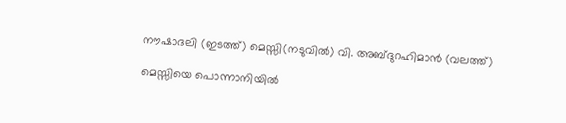നൗഷാദലി (ഇടത്ത്) മെസ്സി(നടുവില്‍) വി. അബ്ദുറഹിമാന്‍ (വലത്ത്)

മെസ്സിയെ പൊന്നാനിയില്‍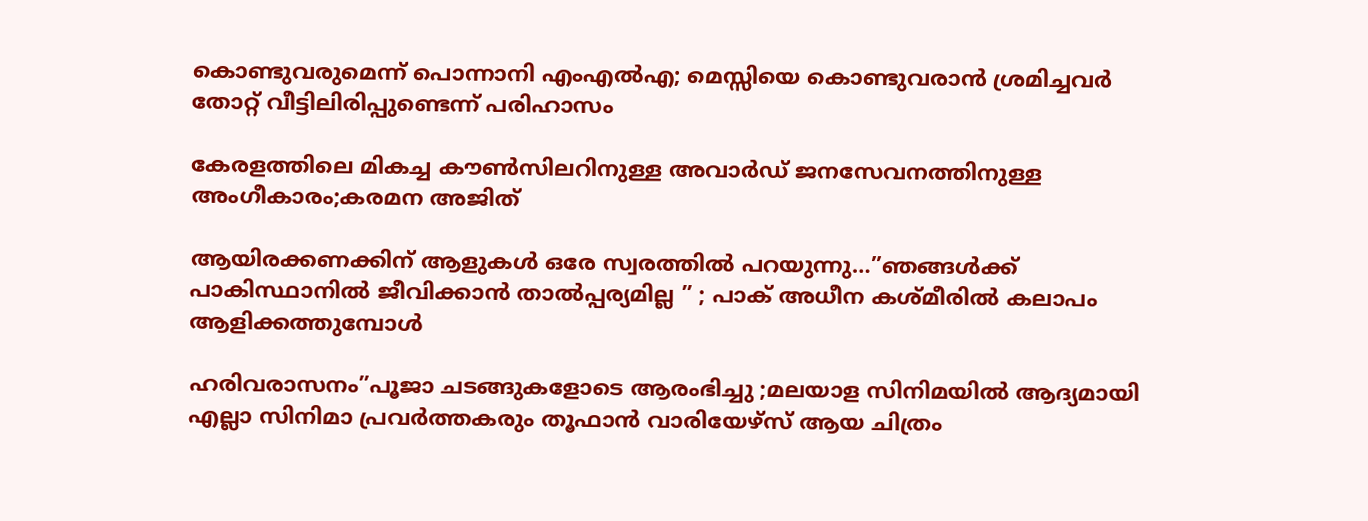കൊണ്ടുവരുമെന്ന് പൊന്നാനി എംഎല്‍എ; മെസ്സിയെ കൊണ്ടുവരാന്‍ ശ്രമിച്ചവര്‍ തോറ്റ് വീട്ടിലിരിപ്പുണ്ടെന്ന് പരിഹാസം

കേരളത്തിലെ മികച്ച കൗൺസിലറിനുള്ള അവാർഡ് ജനസേവനത്തിനുള്ള അംഗീകാരം;കരമന അജിത്

ആയിരക്കണക്കിന് ആളുകൾ ഒരേ സ്വരത്തിൽ പറയുന്നു…”ഞങ്ങൾക്ക് പാകിസ്ഥാനിൽ ജീവിക്കാൻ താൽപ്പര്യമില്ല ” ; പാക് അധീന കശ്മീരിൽ കലാപം ആളിക്കത്തുമ്പോൾ

ഹരിവരാസനം”പൂജാ ചടങ്ങുകളോടെ ആരംഭിച്ചു ;മലയാള സിനിമയിൽ ആദ്യമായി എല്ലാ സിനിമാ പ്രവർത്തകരും തൂഫാൻ വാരിയേഴ്‌സ് ആയ ചിത്രം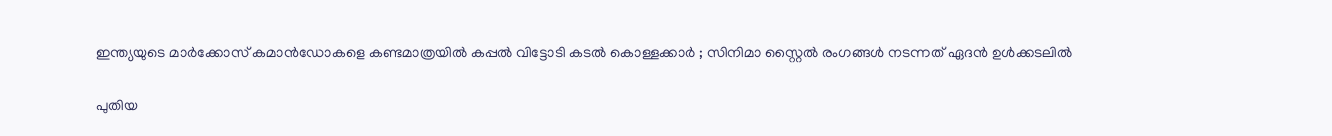ഇന്ത്യയുടെ മാർക്കോസ് കമാൻഡോകളെ കണ്ടമാത്രയിൽ കപ്പൽ വിട്ടോടി കടൽ കൊള്ളക്കാർ ; സിനിമാ സ്റ്റൈൽ രംഗങ്ങൾ നടന്നത് ഏദൻ ഉൾക്കടലിൽ

പുതിയ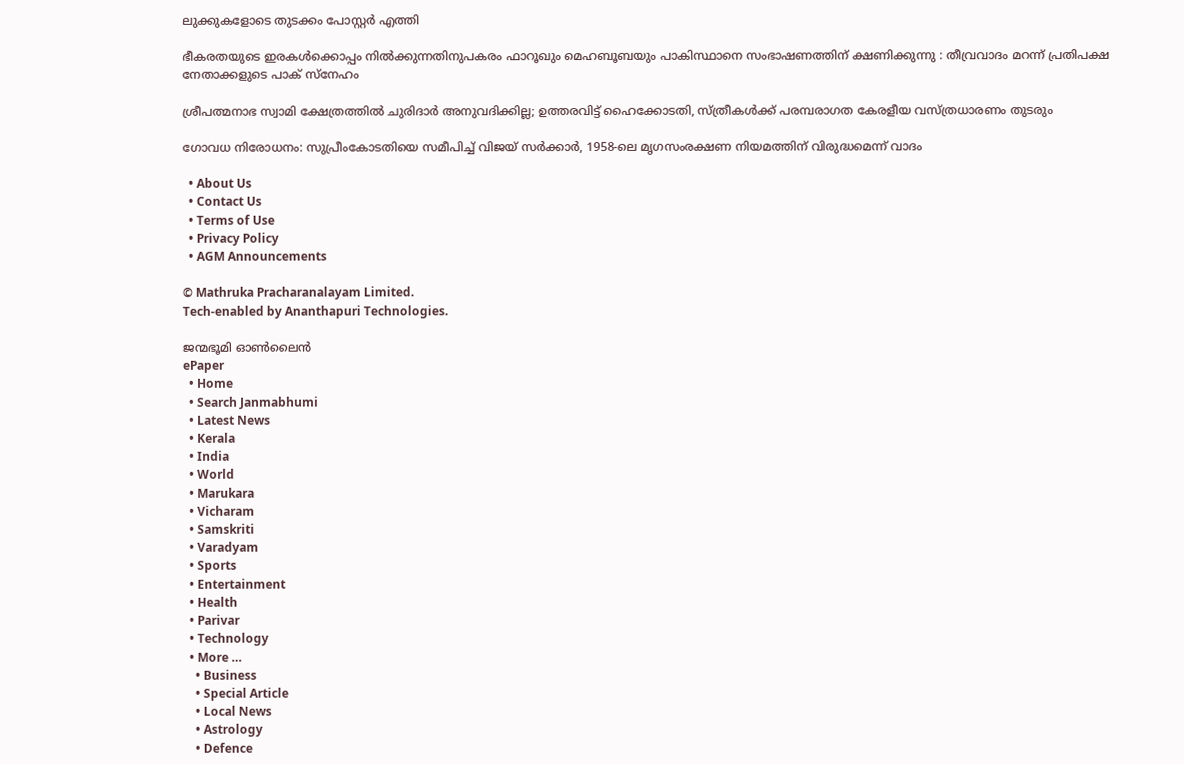ലുക്കുകളോടെ തുടക്കം പോസ്റ്റർ എത്തി

ഭീകരതയുടെ ഇരകൾക്കൊപ്പം നിൽക്കുന്നതിനുപകരം ഫാറൂഖും മെഹബൂബയും പാകിസ്ഥാനെ സംഭാഷണത്തിന് ക്ഷണിക്കുന്നു : തീവ്രവാദം മറന്ന് പ്രതിപക്ഷ നേതാക്കളുടെ പാക് സ്നേഹം

ശ്രീപത്മനാഭ സ്വാമി ക്ഷേത്രത്തിൽ ചുരിദാർ അനുവദിക്കില്ല; ഉത്തരവിട്ട് ഹൈക്കോടതി, സ്ത്രീകൾക്ക് പരമ്പരാഗത കേരളീയ വസ്ത്രധാരണം തുടരും

ഗോവധ നിരോധനം: സുപ്രീംകോടതിയെ സമീപിച്ച് വിജയ് സ‌ർക്കാർ, 1958-ലെ മൃഗസംരക്ഷണ നിയമത്തിന് വിരുദ്ധമെന്ന് വാദം

  • About Us
  • Contact Us
  • Terms of Use
  • Privacy Policy
  • AGM Announcements

© Mathruka Pracharanalayam Limited.
Tech-enabled by Ananthapuri Technologies.

ജന്മഭൂമി ഓണ്‍ലൈന്‍
ePaper
  • Home
  • Search Janmabhumi
  • Latest News
  • Kerala
  • India
  • World
  • Marukara
  • Vicharam
  • Samskriti
  • Varadyam
  • Sports
  • Entertainment
  • Health
  • Parivar
  • Technology
  • More …
    • Business
    • Special Article
    • Local News
    • Astrology
    • Defence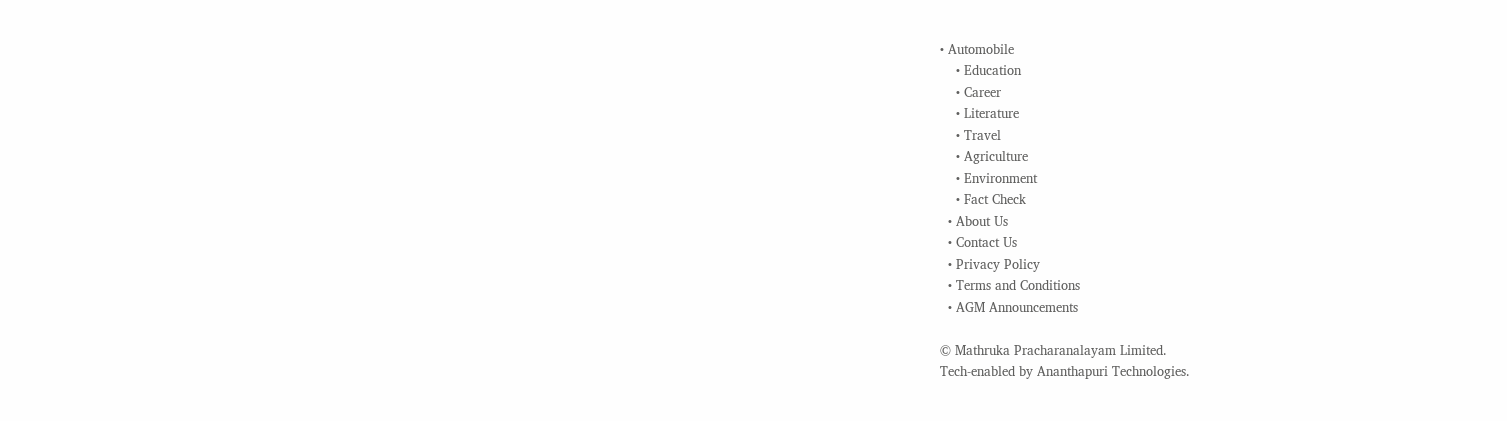• Automobile
    • Education
    • Career
    • Literature
    • Travel
    • Agriculture
    • Environment
    • Fact Check
  • About Us
  • Contact Us
  • Privacy Policy
  • Terms and Conditions
  • AGM Announcements

© Mathruka Pracharanalayam Limited.
Tech-enabled by Ananthapuri Technologies.